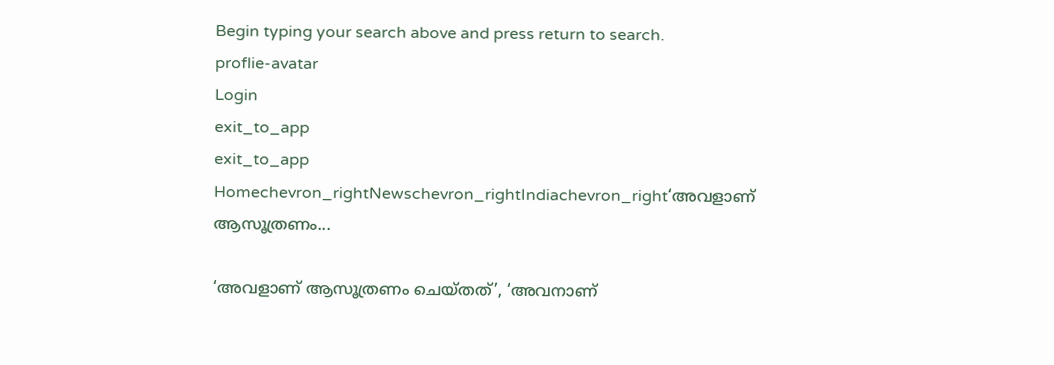Begin typing your search above and press return to search.
proflie-avatar
Login
exit_to_app
exit_to_app
Homechevron_rightNewschevron_rightIndiachevron_right‘അവളാണ് ആസൂത്രണം...

‘അവളാണ് ആസൂത്രണം ചെയ്തത്’, ‘അവനാണ്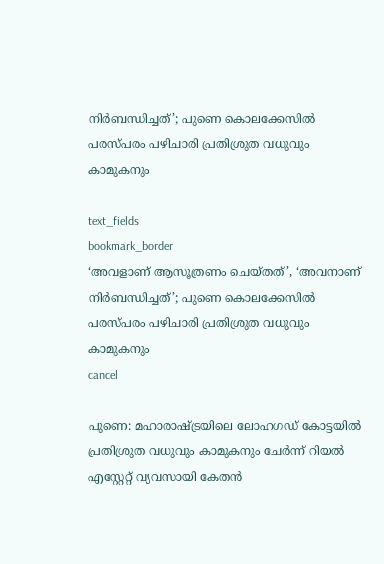നിർബന്ധിച്ചത്’; പുണെ കൊലക്കേസിൽ പരസ്പരം പഴിചാരി പ്രതിശ്രുത വധുവും കാമുകനും

text_fields
bookmark_border
‘അവളാണ് ആസൂത്രണം ചെയ്തത്’, ‘അവനാണ് നിർബന്ധിച്ചത്’; പുണെ കൊലക്കേസിൽ പരസ്പരം പഴിചാരി പ്രതിശ്രുത വധുവും കാമുകനും
cancel

പുണെ: മഹാരാഷ്ട്രയിലെ ലോഹഗഡ് കോട്ടയിൽ പ്രതിശ്രുത വധുവും കാമുകനും ചേർന്ന് റിയൽ എസ്റ്റേറ്റ് വ്യവസായി കേതൻ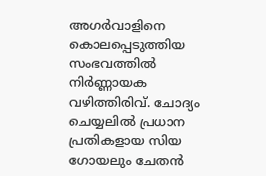അഗർവാളിനെ കൊലപ്പെടുത്തിയ സംഭവത്തിൽ നിർണ്ണായക വഴിത്തിരിവ്. ചോദ്യം ചെയ്യലിൽ പ്രധാന പ്രതികളായ സിയ ഗോയലും ചേതൻ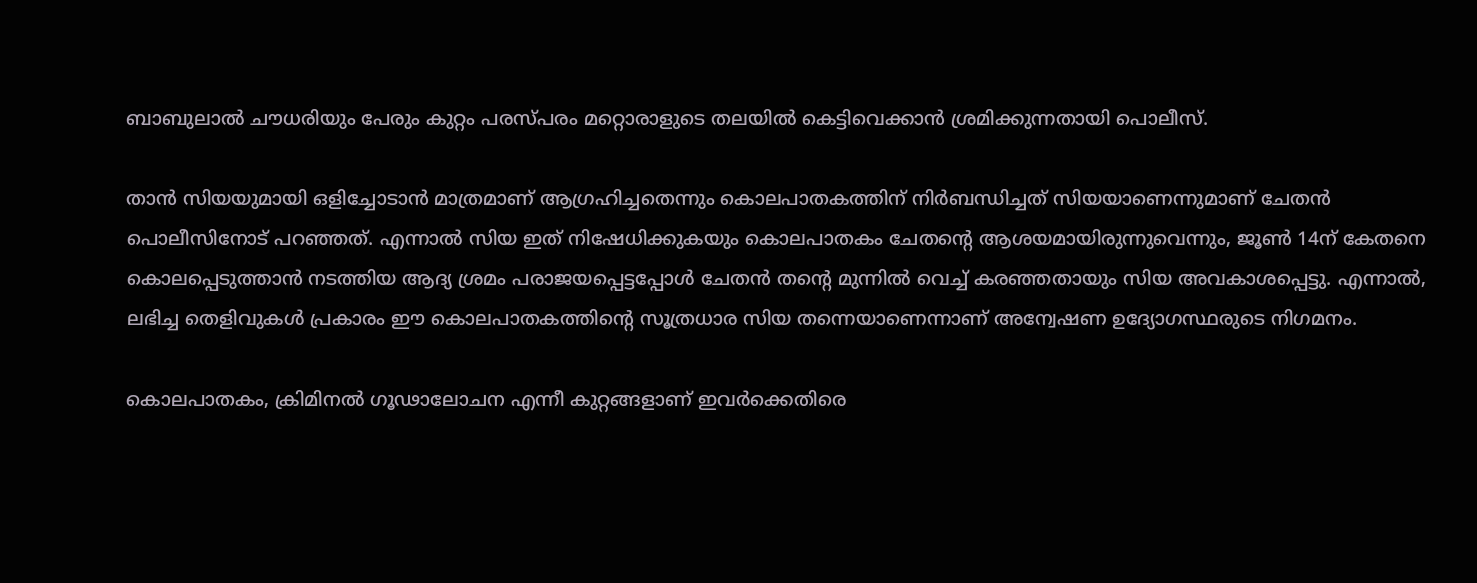ബാബുലാൽ ചൗധരിയും പേരും കുറ്റം പരസ്പരം മറ്റൊരാളുടെ തലയിൽ കെട്ടിവെക്കാൻ ശ്രമിക്കുന്നതായി പൊലീസ്.

താൻ സിയയുമായി ഒളിച്ചോടാൻ മാത്രമാണ് ആഗ്രഹിച്ചതെന്നും കൊലപാതകത്തിന് നിർബന്ധിച്ചത് സിയയാണെന്നുമാണ് ചേതൻ പൊലീസിനോട് പറഞ്ഞത്. എന്നാൽ സിയ ഇത് നിഷേധിക്കുകയും കൊലപാതകം ചേതന്റെ ആശയമായിരുന്നുവെന്നും, ജൂൺ 14ന് കേതനെ കൊലപ്പെടുത്താൻ നടത്തിയ ആദ്യ ശ്രമം പരാജയപ്പെട്ടപ്പോൾ ചേതൻ തന്റെ മുന്നിൽ വെച്ച് കരഞ്ഞതായും സിയ അവകാശപ്പെട്ടു. എന്നാൽ, ലഭിച്ച തെളിവുകൾ പ്രകാരം ഈ കൊലപാതകത്തിന്റെ സൂത്രധാര സിയ തന്നെയാണെന്നാണ് അന്വേഷണ ഉദ്യോഗസ്ഥരുടെ നിഗമനം.

കൊലപാതകം, ക്രിമിനൽ ഗൂഢാലോചന എന്നീ കുറ്റങ്ങളാണ് ഇവർക്കെതിരെ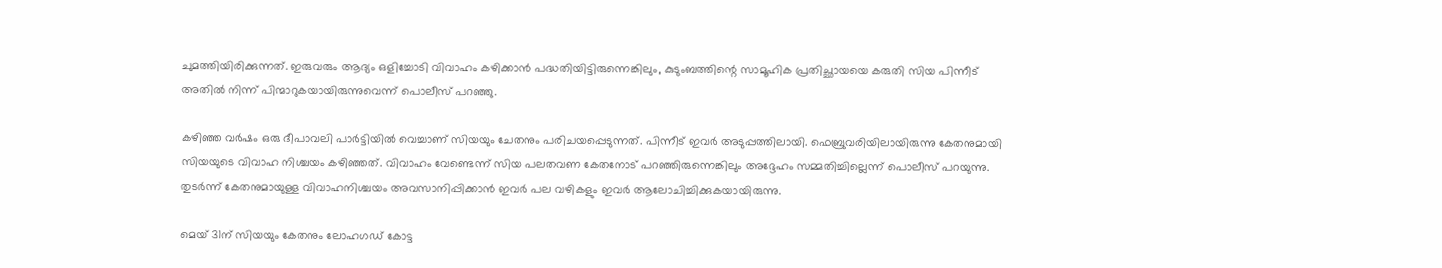ചുമത്തിയിരിക്കുന്നത്. ഇരുവരും ആദ്യം ഒളിച്ചോടി വിവാഹം കഴിക്കാൻ പദ്ധതിയിട്ടിരുന്നെങ്കിലും, കുടുംബത്തിന്റെ സാമൂഹിക പ്രതിച്ഛായയെ കരുതി സിയ പിന്നീട് അതിൽ നിന്ന് പിന്മാറുകയായിരുന്നുവെന്ന് പൊലീസ് പറഞ്ഞു.

കഴിഞ്ഞ വർഷം ഒരു ദീപാവലി പാർട്ടിയിൽ വെച്ചാണ് സിയയും ചേതനും പരിചയപ്പെടുന്നത്. പിന്നീട് ഇവർ അടുപ്പത്തിലായി. ഫെബ്രുവരിയിലായിരുന്നു കേതനുമായി സിയയുടെ വിവാഹ നിശ്ചയം കഴിഞ്ഞത്. വിവാഹം വേണ്ടെന്ന് സിയ പലതവണ കേതനോട് പറഞ്ഞിരുന്നെങ്കിലും അദ്ദേഹം സമ്മതിച്ചില്ലെന്ന് പൊലീസ് പറയുന്നു. തുടർന്ന് കേതനുമായുള്ള വിവാഹനിശ്ചയം അവസാനിപ്പിക്കാൻ ഇവർ പല വഴികളും ഇവർ ആലോചിച്ചിക്കുകയായിരുന്നു.

മെയ് 31ന് സിയയും കേതനും ലോഹഗഡ് കോട്ട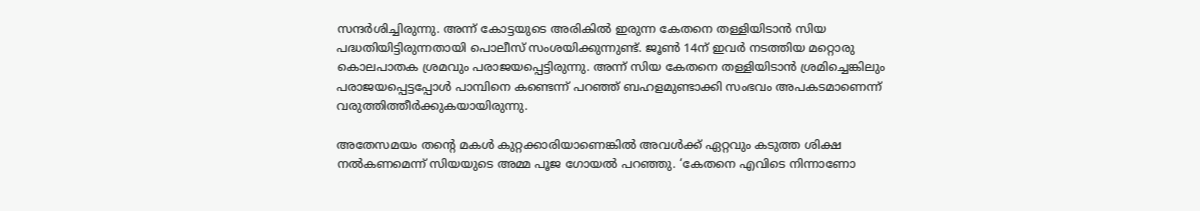സന്ദർശിച്ചിരുന്നു. അന്ന് കോട്ടയുടെ അരികിൽ ഇരുന്ന കേതനെ തള്ളിയിടാൻ സിയ പദ്ധതിയിട്ടിരുന്നതായി പൊലീസ് സംശയിക്കുന്നുണ്ട്. ജൂൺ 14ന് ഇവർ നടത്തിയ മറ്റൊരു കൊലപാതക ശ്രമവും പരാജയപ്പെട്ടിരുന്നു. അന്ന് സിയ കേതനെ തള്ളിയിടാൻ ശ്രമിച്ചെങ്കിലും പരാജയപ്പെട്ടപ്പോൾ പാമ്പിനെ കണ്ടെന്ന് പറഞ്ഞ് ബഹളമുണ്ടാക്കി സംഭവം അപകടമാണെന്ന് വരുത്തിത്തീർക്കുകയായിരുന്നു.

അതേസമയം തന്റെ മകൾ കുറ്റക്കാരിയാണെങ്കിൽ അവൾക്ക് ഏറ്റവും കടുത്ത ശിക്ഷ നൽകണമെന്ന് സിയയുടെ അമ്മ പൂജ ഗോയൽ പറഞ്ഞു. ‘കേതനെ എവിടെ നിന്നാണോ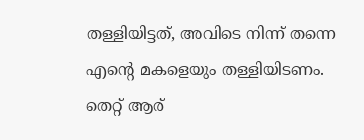തള്ളിയിട്ടത്, അവിടെ നിന്ന് തന്നെ എന്റെ മകളെയും തള്ളിയിടണം. തെറ്റ് ആര്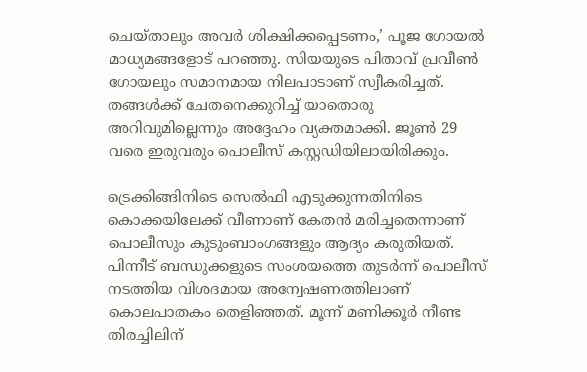ചെയ്താലും അവർ ശിക്ഷിക്കപ്പെടണം,’ പൂജ ഗോയൽ മാധ്യമങ്ങളോട് പറഞ്ഞു. സിയയുടെ പിതാവ് പ്രവീൺ ഗോയലും സമാനമായ നിലപാടാണ് സ്വീകരിച്ചത്. തങ്ങൾക്ക് ചേതനെക്കുറിച്ച് യാതൊരു അറിവുമില്ലെന്നും അദ്ദേഹം വ്യക്തമാക്കി. ജൂൺ 29 വരെ ഇരുവരും പൊലീസ് കസ്റ്റഡിയിലായിരിക്കും.

ട്രെക്കിങ്ങിനിടെ സെൽഫി എടുക്കുന്നതിനിടെ കൊക്കയിലേക്ക് വീണാണ് കേതൻ മരിച്ചതെന്നാണ് പൊലീസും കുടുംബാംഗങ്ങളും ആദ്യം കരുതിയത്. പിന്നീട് ബന്ധുക്കളുടെ സംശയത്തെ തുടർന്ന് പൊലീസ് നടത്തിയ വിശദമായ അന്വേഷണത്തിലാണ് കൊലപാതകം തെളിഞ്ഞത്. മൂന്ന് മണിക്കൂർ നീണ്ട തിരച്ചിലിന്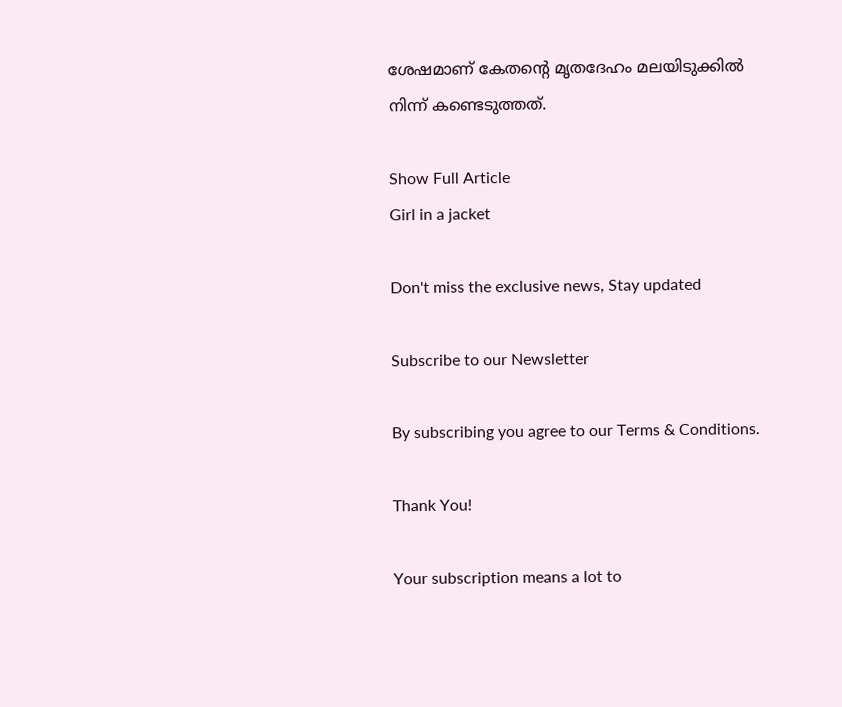ശേഷമാണ് കേതന്റെ മൃതദേഹം മലയിടുക്കിൽ നിന്ന് കണ്ടെടുത്തത്.

Show Full Article
Girl in a jacket

Don't miss the exclusive news, Stay updated

Subscribe to our Newsletter

By subscribing you agree to our Terms & Conditions.

Thank You!

Your subscription means a lot to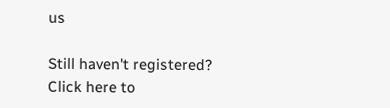us

Still haven't registered? Click here to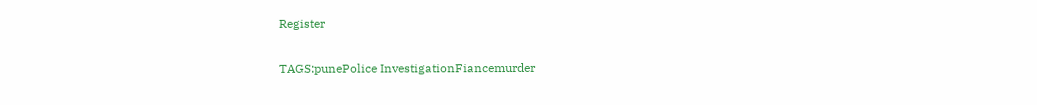Register

TAGS:punePolice InvestigationFiancemurder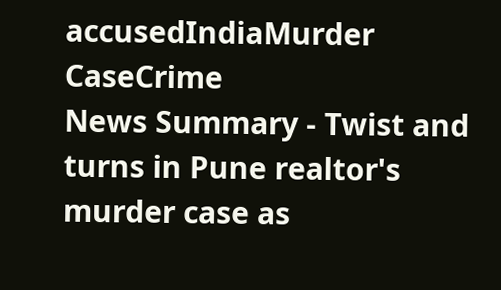accusedIndiaMurder CaseCrime
News Summary - Twist and turns in Pune realtor's murder case as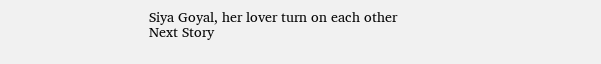Siya Goyal, her lover turn on each other
Next Story